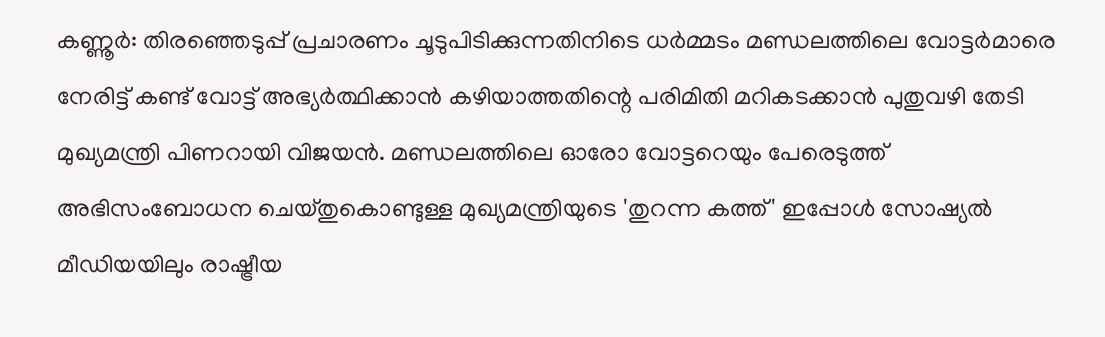കണ്ണൂര്‍: തിരഞ്ഞെടുപ്പ് പ്രചാരണം ചൂടുപിടിക്കുന്നതിനിടെ ധര്‍മ്മടം മണ്ഡലത്തിലെ വോട്ടര്‍മാരെ നേരിട്ട് കണ്ട് വോട്ട് അഭ്യര്‍ത്ഥിക്കാന്‍ കഴിയാത്തതിന്റെ പരിമിതി മറികടക്കാന്‍ പുതുവഴി തേടി മുഖ്യമന്ത്രി പിണറായി വിജയന്‍. മണ്ഡലത്തിലെ ഓരോ വോട്ടറെയും പേരെടുത്ത് അഭിസംബോധന ചെയ്തുകൊണ്ടുള്ള മുഖ്യമന്ത്രിയുടെ 'തുറന്ന കത്ത്' ഇപ്പോള്‍ സോഷ്യല്‍ മീഡിയയിലും രാഷ്ട്രീയ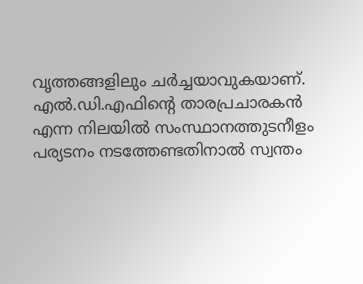വൃത്തങ്ങളിലും ചര്‍ച്ചയാവുകയാണ്. എല്‍.ഡി.എഫിന്റെ താരപ്രചാരകന്‍ എന്ന നിലയില്‍ സംസ്ഥാനത്തുടനീളം പര്യടനം നടത്തേണ്ടതിനാല്‍ സ്വന്തം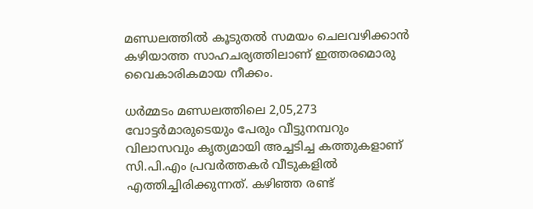മണ്ഡലത്തില്‍ കൂടുതല്‍ സമയം ചെലവഴിക്കാന്‍ കഴിയാത്ത സാഹചര്യത്തിലാണ് ഇത്തരമൊരു വൈകാരികമായ നീക്കം.

ധര്‍മ്മടം മണ്ഡലത്തിലെ 2,05,273 വോട്ടര്‍മാരുടെയും പേരും വീട്ടുനമ്പറും വിലാസവും കൃത്യമായി അച്ചടിച്ച കത്തുകളാണ് സി.പി.എം പ്രവര്‍ത്തകര്‍ വീടുകളില്‍ എത്തിച്ചിരിക്കുന്നത്. കഴിഞ്ഞ രണ്ട്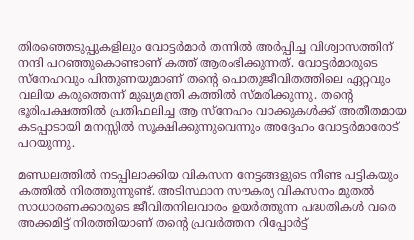തിരഞ്ഞെടുപ്പുകളിലും വോട്ടര്‍മാര്‍ തന്നില്‍ അര്‍പ്പിച്ച വിശ്വാസത്തിന് നന്ദി പറഞ്ഞുകൊണ്ടാണ് കത്ത് ആരംഭിക്കുന്നത്. വോട്ടര്‍മാരുടെ സ്‌നേഹവും പിന്തുണയുമാണ് തന്റെ പൊതുജീവിതത്തിലെ ഏറ്റവും വലിയ കരുത്തെന്ന് മുഖ്യമന്ത്രി കത്തില്‍ സ്മരിക്കുന്നു. തന്റെ ഭൂരിപക്ഷത്തില്‍ പ്രതിഫലിച്ച ആ സ്‌നേഹം വാക്കുകള്‍ക്ക് അതീതമായ കടപ്പാടായി മനസ്സില്‍ സൂക്ഷിക്കുന്നുവെന്നും അദ്ദേഹം വോട്ടര്‍മാരോട് പറയുന്നു.

മണ്ഡലത്തില്‍ നടപ്പിലാക്കിയ വികസന നേട്ടങ്ങളുടെ നീണ്ട പട്ടികയും കത്തില്‍ നിരത്തുന്നുണ്ട്. അടിസ്ഥാന സൗകര്യ വികസനം മുതല്‍ സാധാരണക്കാരുടെ ജീവിതനിലവാരം ഉയര്‍ത്തുന്ന പദ്ധതികള്‍ വരെ അക്കമിട്ട് നിരത്തിയാണ് തന്റെ പ്രവര്‍ത്തന റിപ്പോര്‍ട്ട്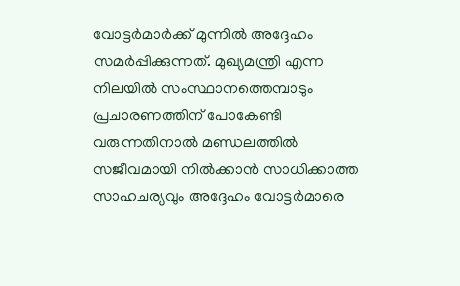വോട്ടര്‍മാര്‍ക്ക് മുന്നില്‍ അദ്ദേഹം സമര്‍പ്പിക്കുന്നത്. മുഖ്യമന്ത്രി എന്ന നിലയില്‍ സംസ്ഥാനത്തെമ്പാടും പ്രചാരണത്തിന് പോകേണ്ടി വരുന്നതിനാല്‍ മണ്ഡലത്തില്‍ സജീവമായി നില്‍ക്കാന്‍ സാധിക്കാത്ത സാഹചര്യവും അദ്ദേഹം വോട്ടര്‍മാരെ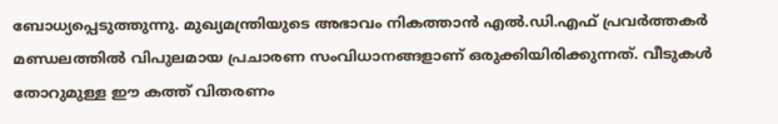ബോധ്യപ്പെടുത്തുന്നു. മുഖ്യമന്ത്രിയുടെ അഭാവം നികത്താന്‍ എല്‍.ഡി.എഫ് പ്രവര്‍ത്തകര്‍ മണ്ഡലത്തില്‍ വിപുലമായ പ്രചാരണ സംവിധാനങ്ങളാണ് ഒരുക്കിയിരിക്കുന്നത്. വീടുകള്‍ തോറുമുള്ള ഈ കത്ത് വിതരണം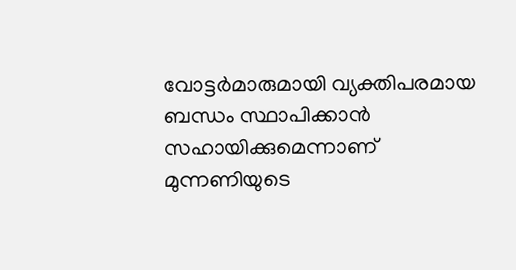വോട്ടര്‍മാരുമായി വ്യക്തിപരമായ ബന്ധം സ്ഥാപിക്കാന്‍ സഹായിക്കുമെന്നാണ് മുന്നണിയുടെ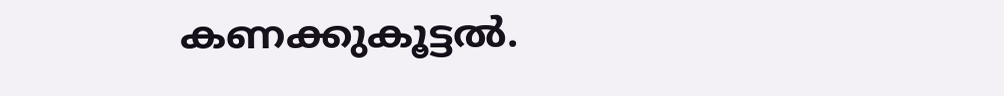കണക്കുകൂട്ടല്‍.